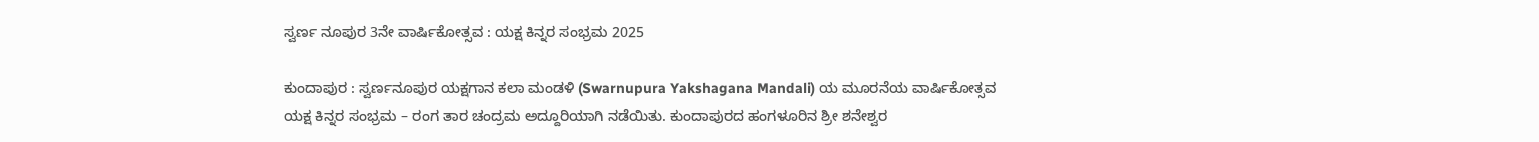ಸ್ವರ್ಣ ನೂಪುರ 3ನೇ ವಾರ್ಷಿಕೋತ್ಸವ : ಯಕ್ಷ ಕಿನ್ನರ ಸಂಭ್ರಮ 2025

ಕುಂದಾಪುರ : ಸ್ವರ್ಣನೂಪುರ ಯಕ್ಷಗಾನ ಕಲಾ ಮಂಡಳಿ (Swarnupura Yakshagana Mandali) ಯ ಮೂರನೆಯ ವಾರ್ಷಿಕೋತ್ಸವ ಯಕ್ಷ ಕಿನ್ನರ ಸಂಭ್ರಮ – ರಂಗ ತಾರ ಚಂದ್ರಮ ಅದ್ದೂರಿಯಾಗಿ ನಡೆಯಿತು. ಕುಂದಾಪುರದ ಹಂಗಳೂರಿನ ಶ್ರೀ ಶನೇಶ್ವರ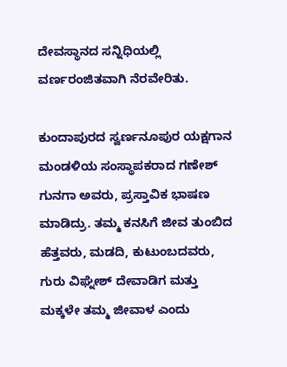ದೇವಸ್ಥಾನದ ಸನ್ನಿಧಿಯಲ್ಲಿ ವರ್ಣರಂಜಿತವಾಗಿ ನೆರವೇರಿತು.

ಕುಂದಾಪುರದ ಸ್ವರ್ಣನೂಪುರ ಯಕ್ಷಗಾನ ಮಂಡಳಿಯ ಸಂಸ್ಥಾಪಕರಾದ ಗಣೇಶ್ ಗುನಗಾ ಅವರು, ಪ್ರಸ್ತಾವಿಕ ಭಾಷಣ ಮಾಡಿದ್ರು. ತಮ್ಮ ಕನಸಿಗೆ ಜೀವ ತುಂಬಿದ ಹೆತ್ತವರು, ಮಡದಿ, ಕುಟುಂಬದವರು, ಗುರು ವಿಘ್ನೇಶ್ ದೇವಾಡಿಗ ಮತ್ತು ಮಕ್ಕಳೇ ತಮ್ಮ ಜೀವಾಳ ಎಂದು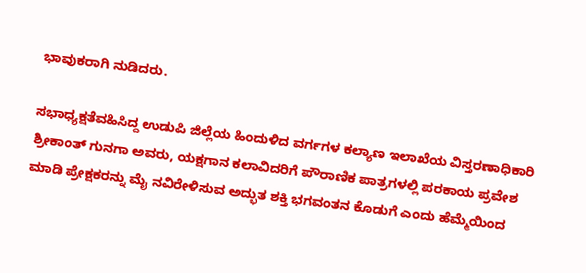ಭಾವುಕರಾಗಿ ನುಡಿದರು.

ಸಭಾಧ್ಯಕ್ಷತೆವಹಿಸಿದ್ದ ಉಡುಪಿ ಜಿಲ್ಲೆಯ ಹಿಂದುಳಿದ ವರ್ಗಗಳ ಕಲ್ಯಾಣ ಇಲಾಖೆಯ ವಿಸ್ತರಣಾಧಿಕಾರಿ ಶ್ರೀಕಾಂತ್ ಗುನಗಾ ಅವರು, ಯಕ್ಷಗಾನ ಕಲಾವಿದರಿಗೆ ಪೌರಾಣಿಕ ಪಾತ್ರಗಳಲ್ಲಿ ಪರಕಾಯ ಪ್ರವೇಶ ಮಾಡಿ ಪ್ರೇಕ್ಷಕರನ್ನು ಮೈ ನವಿರೇಳಿಸುವ ಅದ್ಭುತ ಶಕ್ತಿ ಭಗವಂತನ ಕೊಡುಗೆ ಎಂದು ಹೆಮ್ಮೆಯಿಂದ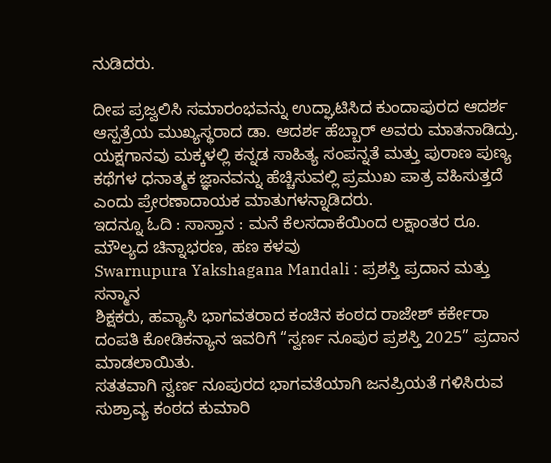ನುಡಿದರು.

ದೀಪ ಪ್ರಜ್ವಲಿಸಿ ಸಮಾರಂಭವನ್ನು ಉದ್ಘಾಟಿಸಿದ ಕುಂದಾಪುರದ ಆದರ್ಶ ಆಸ್ಪತ್ರೆಯ ಮುಖ್ಯಸ್ಥರಾದ ಡಾ. ಆದರ್ಶ ಹೆಬ್ಬಾರ್ ಅವರು ಮಾತನಾಡಿದ್ರು.
ಯಕ್ಷಗಾನವು ಮಕ್ಕಳಲ್ಲಿ ಕನ್ನಡ ಸಾಹಿತ್ಯ ಸಂಪನ್ನತೆ ಮತ್ತು ಪುರಾಣ ಪುಣ್ಯ ಕಥೆಗಳ ಧನಾತ್ಮಕ ಜ್ಞಾನವನ್ನು ಹೆಚ್ಚಿಸುವಲ್ಲಿ ಪ್ರಮುಖ ಪಾತ್ರ ವಹಿಸುತ್ತದೆ ಎಂದು ಪ್ರೇರಣಾದಾಯಕ ಮಾತುಗಳನ್ನಾಡಿದರು.
ಇದನ್ನೂ ಓದಿ : ಸಾಸ್ತಾನ : ಮನೆ ಕೆಲಸದಾಕೆಯಿಂದ ಲಕ್ಷಾಂತರ ರೂ. ಮೌಲ್ಯದ ಚಿನ್ನಾಭರಣ, ಹಣ ಕಳವು
Swarnupura Yakshagana Mandali : ಪ್ರಶಸ್ತಿ ಪ್ರದಾನ ಮತ್ತು ಸನ್ಮಾನ
ಶಿಕ್ಷಕರು, ಹವ್ಯಾಸಿ ಭಾಗವತರಾದ ಕಂಚಿನ ಕಂಠದ ರಾಜೇಶ್ ಕರ್ಕೇರಾ ದಂಪತಿ ಕೋಡಿಕನ್ಯಾನ ಇವರಿಗೆ “ಸ್ವರ್ಣ ನೂಪುರ ಪ್ರಶಸ್ತಿ 2025” ಪ್ರದಾನ ಮಾಡಲಾಯಿತು.
ಸತತವಾಗಿ ಸ್ವರ್ಣ ನೂಪುರದ ಭಾಗವತೆಯಾಗಿ ಜನಪ್ರಿಯತೆ ಗಳಿಸಿರುವ ಸುಶ್ರಾವ್ಯ ಕಂಠದ ಕುಮಾರಿ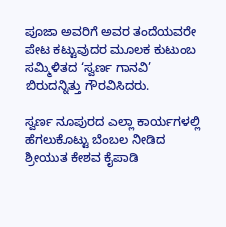ಪೂಜಾ ಅವರಿಗೆ ಅವರ ತಂದೆಯವರೇ ಪೇಟ ಕಟ್ಟುವುದರ ಮೂಲಕ ಕುಟುಂಬ ಸಮ್ಮಿಳಿತದ ‘ಸ್ವರ್ಣ ಗಾನವಿ’ ಬಿರುದನ್ನಿತ್ತು ಗೌರವಿಸಿದರು.

ಸ್ವರ್ಣ ನೂಪುರದ ಎಲ್ಲಾ ಕಾರ್ಯಗಳಲ್ಲಿ ಹೆಗಲುಕೊಟ್ಟು ಬೆಂಬಲ ನೀಡಿದ ಶ್ರೀಯುತ ಕೇಶವ ಕೈಪಾಡಿ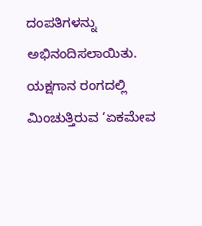ದಂಪತಿಗಳನ್ನು ಅಭಿನಂದಿಸಲಾಯಿತು.
ಯಕ್ಷಗಾನ ರಂಗದಲ್ಲಿ ಮಿಂಚುತ್ತಿರುವ ‘ಏಕಮೇವ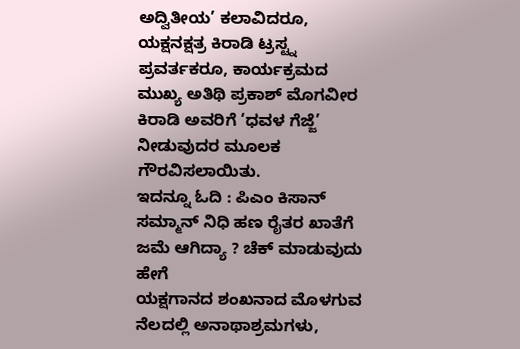ಅದ್ವಿತೀಯ’ ಕಲಾವಿದರೂ, ಯಕ್ಷನಕ್ಷತ್ರ ಕಿರಾಡಿ ಟ್ರಸ್ಟ್ನ ಪ್ರವರ್ತಕರೂ, ಕಾರ್ಯಕ್ರಮದ ಮುಖ್ಯ ಅತಿಥಿ ಪ್ರಕಾಶ್ ಮೊಗವೀರ ಕಿರಾಡಿ ಅವರಿಗೆ ‘ಧವಳ ಗೆಜ್ಜೆ’ ನೀಡುವುದರ ಮೂಲಕ ಗೌರವಿಸಲಾಯಿತು.
ಇದನ್ನೂ ಓದಿ : ಪಿಎಂ ಕಿಸಾನ್ ಸಮ್ಮಾನ್ ನಿಧಿ ಹಣ ರೈತರ ಖಾತೆಗೆ ಜಮೆ ಆಗಿದ್ಯಾ ? ಚೆಕ್ ಮಾಡುವುದು ಹೇಗೆ
ಯಕ್ಷಗಾನದ ಶಂಖನಾದ ಮೊಳಗುವ ನೆಲದಲ್ಲಿ ಅನಾಥಾಶ್ರಮಗಳು,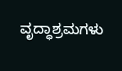ವೃದ್ಧಾಶ್ರಮಗಳು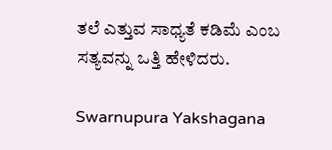ತಲೆ ಎತ್ತುವ ಸಾಧ್ಯತೆ ಕಡಿಮೆ ಎಂಬ ಸತ್ಯವನ್ನು ಒತ್ತಿ ಹೇಳಿದರು.

Swarnupura Yakshagana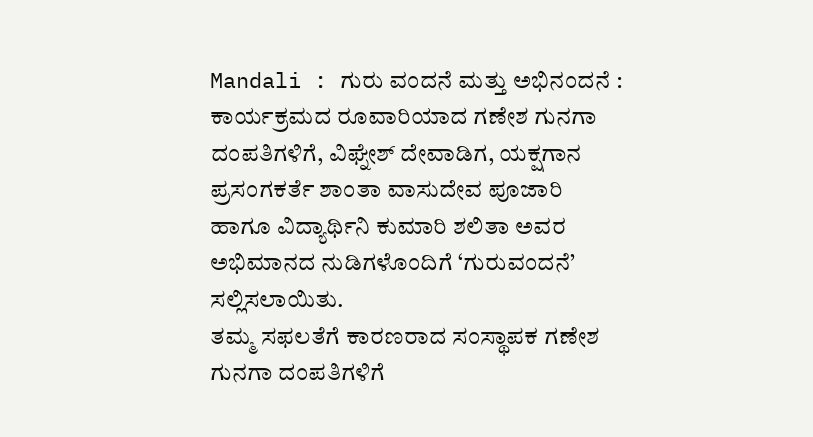Mandali : ಗುರು ವಂದನೆ ಮತ್ತು ಅಭಿನಂದನೆ :
ಕಾರ್ಯಕ್ರಮದ ರೂವಾರಿಯಾದ ಗಣೇಶ ಗುನಗಾ ದಂಪತಿಗಳಿಗೆ, ವಿಘ್ನೇಶ್ ದೇವಾಡಿಗ, ಯಕ್ಷಗಾನ ಪ್ರಸಂಗಕರ್ತೆ ಶಾಂತಾ ವಾಸುದೇವ ಪೂಜಾರಿ ಹಾಗೂ ವಿದ್ಯಾರ್ಥಿನಿ ಕುಮಾರಿ ಶಲಿತಾ ಅವರ ಅಭಿಮಾನದ ನುಡಿಗಳೊಂದಿಗೆ ‘ಗುರುವಂದನೆ’ ಸಲ್ಲಿಸಲಾಯಿತು.
ತಮ್ಮ ಸಫಲತೆಗೆ ಕಾರಣರಾದ ಸಂಸ್ಥಾಪಕ ಗಣೇಶ ಗುನಗಾ ದಂಪತಿಗಳಿಗೆ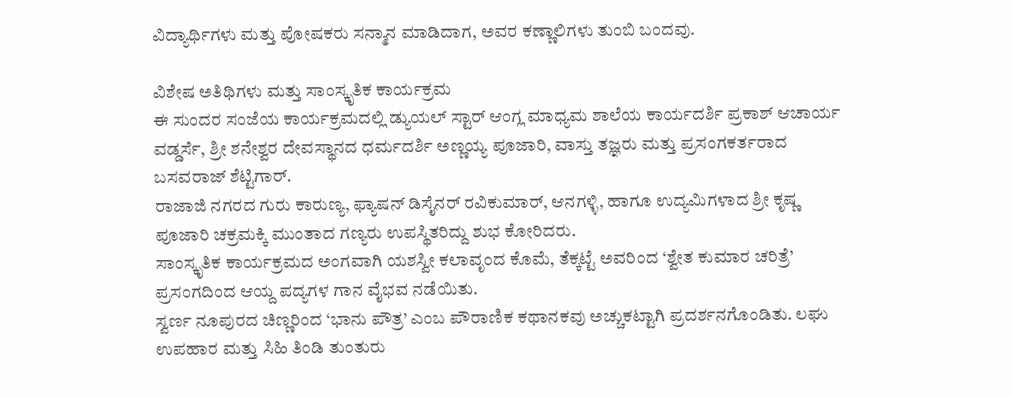ವಿದ್ಯಾರ್ಥಿಗಳು ಮತ್ತು ಪೋಷಕರು ಸನ್ಮಾನ ಮಾಡಿದಾಗ, ಅವರ ಕಣ್ಣಾಲಿಗಳು ತುಂಬಿ ಬಂದವು.

ವಿಶೇಷ ಅತಿಥಿಗಳು ಮತ್ತು ಸಾಂಸ್ಕೃತಿಕ ಕಾರ್ಯಕ್ರಮ
ಈ ಸುಂದರ ಸಂಜೆಯ ಕಾರ್ಯಕ್ರಮದಲ್ಲಿ ಡ್ಯುಯಲ್ ಸ್ಟಾರ್ ಆಂಗ್ಲ ಮಾಧ್ಯಮ ಶಾಲೆಯ ಕಾರ್ಯದರ್ಶಿ ಪ್ರಕಾಶ್ ಆಚಾರ್ಯ ವಡ್ಡರ್ಸೆ, ಶ್ರೀ ಶನೇಶ್ವರ ದೇವಸ್ಥಾನದ ಧರ್ಮದರ್ಶಿ ಅಣ್ಣಯ್ಯ ಪೂಜಾರಿ, ವಾಸ್ತು ತಜ್ಞರು ಮತ್ತು ಪ್ರಸಂಗಕರ್ತರಾದ ಬಸವರಾಜ್ ಶೆಟ್ಟಿಗಾರ್.
ರಾಜಾಜಿ ನಗರದ ಗುರು ಕಾರುಣ್ಯ, ಫ್ಯಾಷನ್ ಡಿಸೈನರ್ ರವಿಕುಮಾರ್, ಆನಗಳ್ಳಿ, ಹಾಗೂ ಉದ್ಯಮಿಗಳಾದ ಶ್ರೀ ಕೃಷ್ಣ ಪೂಜಾರಿ ಚಕ್ರಮಕ್ಕಿ ಮುಂತಾದ ಗಣ್ಯರು ಉಪಸ್ಥಿತರಿದ್ದು ಶುಭ ಕೋರಿದರು.
ಸಾಂಸ್ಕೃತಿಕ ಕಾರ್ಯಕ್ರಮದ ಅಂಗವಾಗಿ ಯಶಸ್ವೀ ಕಲಾವೃಂದ ಕೊಮೆ, ತೆಕ್ಕಟ್ಟೆ ಅವರಿಂದ ‘ಶ್ವೇತ ಕುಮಾರ ಚರಿತ್ರೆ’ ಪ್ರಸಂಗದಿಂದ ಆಯ್ದ ಪದ್ಯಗಳ ಗಾನ ವೈಭವ ನಡೆಯಿತು.
ಸ್ವರ್ಣ ನೂಪುರದ ಚಿಣ್ಣರಿಂದ ‘ಭಾನು ಪೌತ್ರ’ ಎಂಬ ಪೌರಾಣಿಕ ಕಥಾನಕವು ಅಚ್ಚುಕಟ್ಟಾಗಿ ಪ್ರದರ್ಶನಗೊಂಡಿತು. ಲಘು ಉಪಹಾರ ಮತ್ತು ಸಿಹಿ ತಿಂಡಿ ತುಂತುರು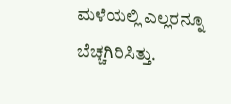ಮಳೆಯಲ್ಲಿ ಎಲ್ಲರನ್ನೂ ಬೆಚ್ಚಗಿರಿಸಿತ್ತು.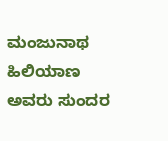ಮಂಜುನಾಥ ಹಿಲಿಯಾಣ ಅವರು ಸುಂದರ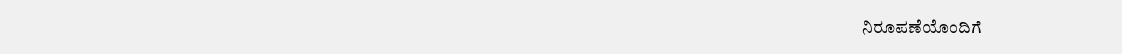ನಿರೂಪಣೆಯೊಂದಿಗೆ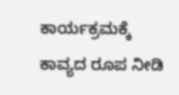ಕಾರ್ಯಕ್ರಮಕ್ಕೆ ಕಾವ್ಯದ ರೂಪ ನೀಡಿ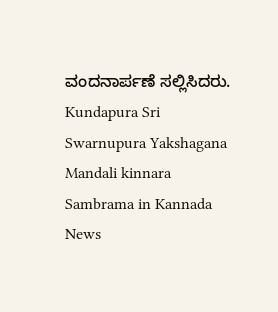ವಂದನಾರ್ಪಣೆ ಸಲ್ಲಿಸಿದರು.
Kundapura Sri Swarnupura Yakshagana Mandali kinnara Sambrama in Kannada News